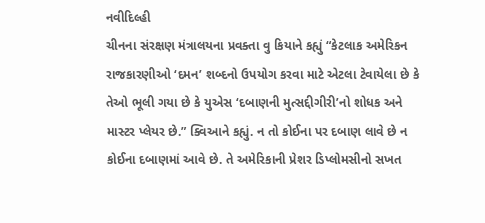નવીદિલ્હી
ચીનના સંરક્ષણ મંત્રાલયના પ્રવક્તા વુ કિયાને કહ્યું “કેટલાક અમેરિકન રાજકારણીઓ ‘દમન’ શબ્દનો ઉપયોગ કરવા માટે એટલા ટેવાયેલા છે કે તેઓ ભૂલી ગયા છે કે યુએસ ‘દબાણની મુત્સદ્દીગીરી’નો શોધક અને માસ્ટર પ્લેયર છે.” ક્વિઆને કહ્યું. ન તો કોઈના પર દબાણ લાવે છે ન કોઈના દબાણમાં આવે છે. તે અમેરિકાની પ્રેશર ડિપ્લોમસીનો સખત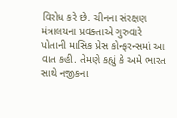વિરોધ કરે છે. ચીનના સંરક્ષણ મંત્રાલયના પ્રવક્તાએ ગુરુવારે પોતાની માસિક પ્રેસ કોન્ફરન્સમાં આ વાત કહી. તેમણે કહ્યું કે અમે ભારત સાથે નજીકના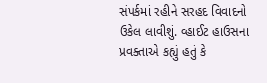સંપર્કમાં રહીને સરહદ વિવાદનો ઉકેલ લાવીશું. વ્હાઈટ હાઉસના પ્રવક્તાએ કહ્યું હતું કે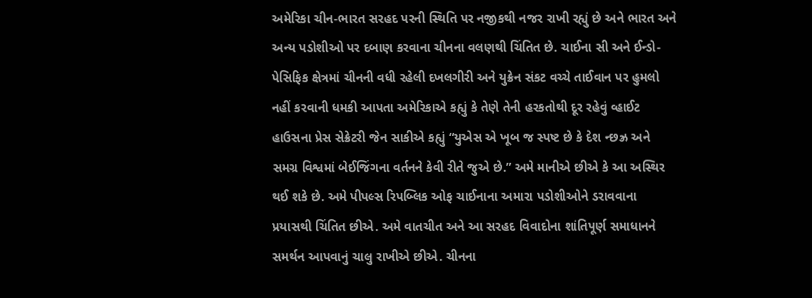અમેરિકા ચીન-ભારત સરહદ પરની સ્થિતિ પર નજીકથી નજર રાખી રહ્યું છે અને ભારત અને અન્ય પડોશીઓ પર દબાણ કરવાના ચીનના વલણથી ચિંતિત છે. ચાઈના સી અને ઈન્ડો-પેસિફિક ક્ષેત્રમાં ચીનની વધી રહેલી દખલગીરી અને યુક્રેન સંકટ વચ્ચે તાઈવાન પર હુમલો નહીં કરવાની ધમકી આપતા અમેરિકાએ કહ્યું કે તેણે તેની હરકતોથી દૂર રહેવું વ્હાઈટ હાઉસના પ્રેસ સેક્રેટરી જેન સાકીએ કહ્યું “યુએસ એ ખૂબ જ સ્પષ્ટ છે કે દેશ ન્છઝ્ર અને સમગ્ર વિશ્વમાં બેઈજિંગના વર્તનને કેવી રીતે જુએ છે.” અમે માનીએ છીએ કે આ અસ્થિર થઈ શકે છે. અમે પીપલ્સ રિપબ્લિક ઓફ ચાઈનાના અમારા પડોશીઓને ડરાવવાના પ્રયાસથી ચિંતિત છીએ. અમે વાતચીત અને આ સરહદ વિવાદોના શાંતિપૂર્ણ સમાધાનને સમર્થન આપવાનું ચાલુ રાખીએ છીએ. ચીનના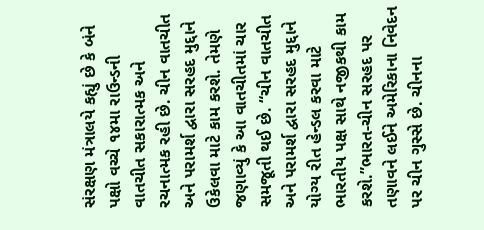સંરક્ષણ મંત્રાલયે કહ્યું છે કે બંને પક્ષો વચ્ચે ૧૪મા રાઉન્ડની વાતચીત સકારાત્મક અને રચનાત્મક રહી છે. ચીન વાતચીત અને પરામર્શ દ્વારા સરહદ મુદ્દાને ઉકેલવા માટે કામ કરશે. તેમણે જણાવ્યું કે આ વાતચીતમાં ચાર સમજૂતી થઈ છે. “ચીન વાતચીત અને પરામર્શ દ્વારા સરહદ મુદ્દાને યોગ્ય રીત હેન્ડલ કરવા માટે ભારતીય પક્ષ સાથે નજીકથી કામ કરશે.”ભારત-ચીન સરહદ પર તણાવને લઈને અમેરિકાના નિવેદન પર ચીન ગુસ્સે છે. ચીનના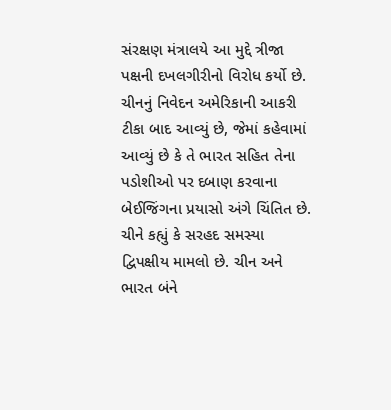સંરક્ષણ મંત્રાલયે આ મુદ્દે ત્રીજા પક્ષની દખલગીરીનો વિરોધ કર્યો છે. ચીનનું નિવેદન અમેરિકાની આકરી ટીકા બાદ આવ્યું છે, જેમાં કહેવામાં આવ્યું છે કે તે ભારત સહિત તેના પડોશીઓ પર દબાણ કરવાના બેઈજિંગના પ્રયાસો અંગે ચિંતિત છે. ચીને કહ્યું કે સરહદ સમસ્યા દ્વિપક્ષીય મામલો છે. ચીન અને ભારત બંને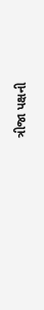ત્રીજા પક્ષની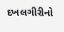દખલગીરીનો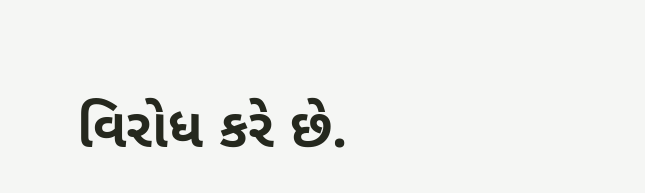વિરોધ કરે છે.